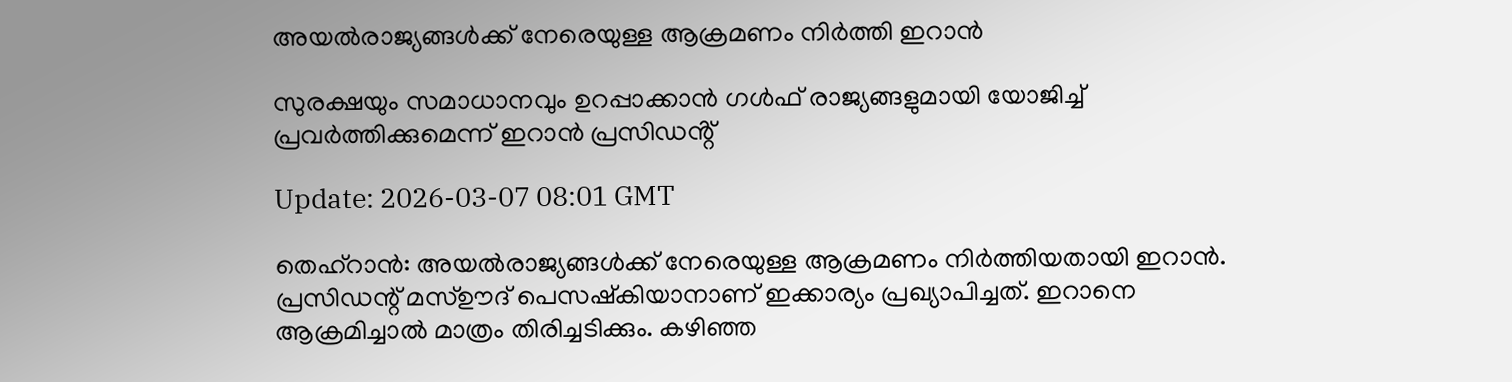അയല്‍രാജ്യങ്ങള്‍ക്ക് നേരെയുള്ള ആക്രമണം നിര്‍ത്തി ഇറാന്‍

സുരക്ഷയും സമാധാനവും ഉറപ്പാക്കാന്‍ ഗള്‍ഫ് രാജ്യങ്ങളുമായി യോജിച്ച് പ്രവര്‍ത്തിക്കുമെന്ന് ഇറാന്‍ പ്രസിഡൻ്റ്

Update: 2026-03-07 08:01 GMT

തെഹ്‌റാന്‍: അയല്‍രാജ്യങ്ങള്‍ക്ക് നേരെയുള്ള ആക്രമണം നിര്‍ത്തിയതായി ഇറാന്‍. പ്രസിഡന്റ് മസ്ഊദ് പെസഷ്‌കിയാനാണ് ഇക്കാര്യം പ്രഖ്യാപിച്ചത്. ഇറാനെ ആക്രമിച്ചാല്‍ മാത്രം തിരിച്ചടിക്കും. കഴിഞ്ഞ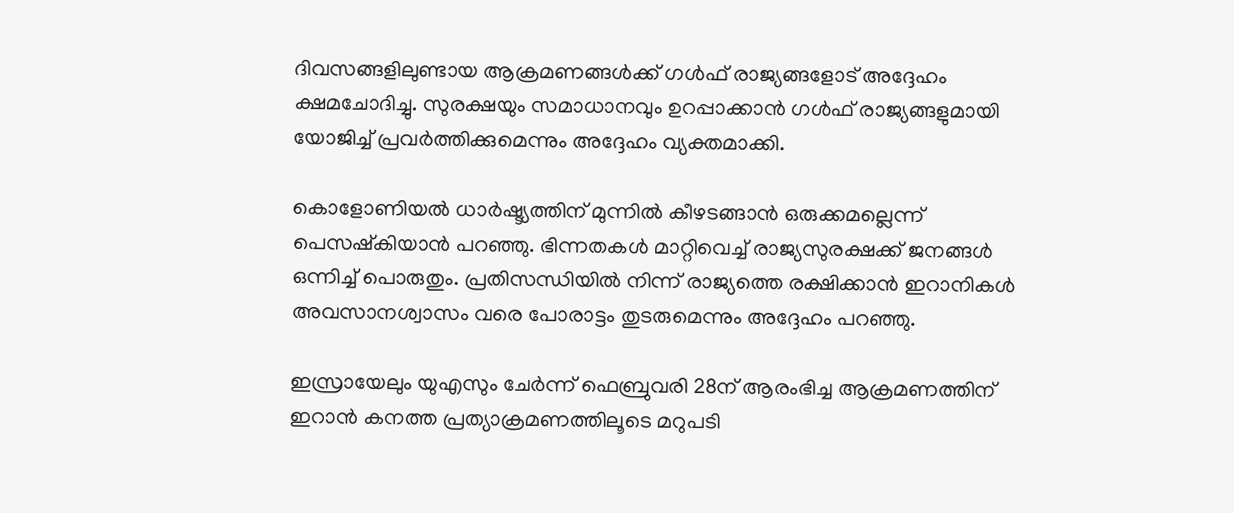ദിവസങ്ങളിലുണ്ടായ ആക്രമണങ്ങള്‍ക്ക് ഗള്‍ഫ് രാജ്യങ്ങളോട് അദ്ദേഹം ക്ഷമചോദിച്ചു. സുരക്ഷയും സമാധാനവും ഉറപ്പാക്കാന്‍ ഗള്‍ഫ് രാജ്യങ്ങളുമായി യോജിച്ച് പ്രവര്‍ത്തിക്കുമെന്നും അദ്ദേഹം വ്യക്തമാക്കി.

കൊളോണിയല്‍ ധാര്‍ഷ്ട്യത്തിന് മുന്നില്‍ കീഴടങ്ങാന്‍ ഒരുക്കമല്ലെന്ന് പെസഷ്‌കിയാന്‍ പറഞ്ഞു. ഭിന്നതകള്‍ മാറ്റിവെച്ച് രാജ്യസുരക്ഷക്ക് ജനങ്ങള്‍ ഒന്നിച്ച് പൊരുതും. പ്രതിസന്ധിയില്‍ നിന്ന് രാജ്യത്തെ രക്ഷിക്കാന്‍ ഇറാനികള്‍ അവസാനശ്വാസം വരെ പോരാട്ടം തുടരുമെന്നും അദ്ദേഹം പറഞ്ഞു.

ഇസ്രായേലും യുഎസും ചേര്‍ന്ന് ഫെബ്രുവരി 28ന് ആരംഭിച്ച ആക്രമണത്തിന് ഇറാന്‍ കനത്ത പ്രത്യാക്രമണത്തിലൂടെ മറുപടി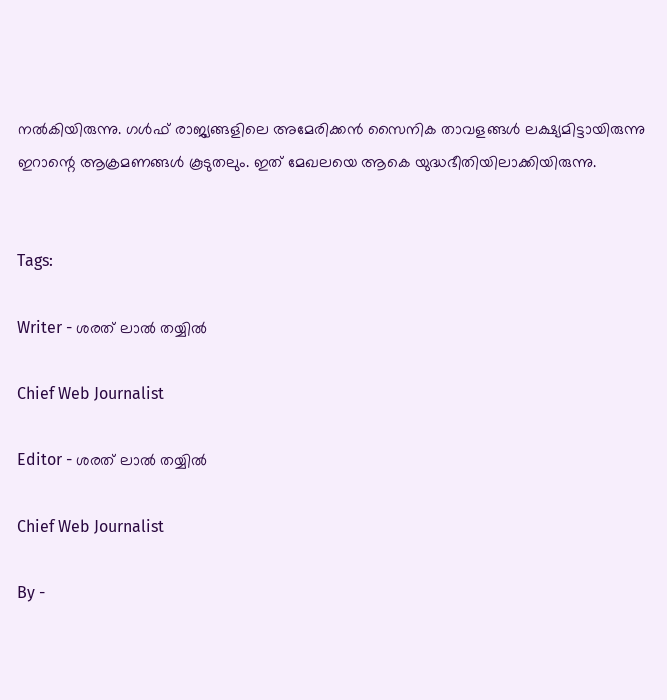നല്‍കിയിരുന്നു. ഗള്‍ഫ് രാജ്യങ്ങളിലെ അമേരിക്കന്‍ സൈനിക താവളങ്ങള്‍ ലക്ഷ്യമിട്ടായിരുന്നു ഇറാന്റെ ആക്രമണങ്ങള്‍ കൂടുതലും. ഇത് മേഖലയെ ആകെ യുദ്ധഭീതിയിലാക്കിയിരുന്നു.


Tags:

Writer - ശരത് ലാൽ തയ്യിൽ

Chief Web Journalist

Editor - ശരത് ലാൽ തയ്യിൽ

Chief Web Journalist

By -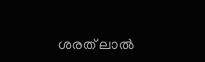ശരത് ലാൽ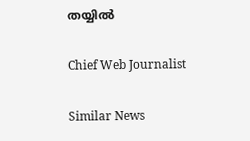തയ്യിൽ

Chief Web Journalist

Similar News